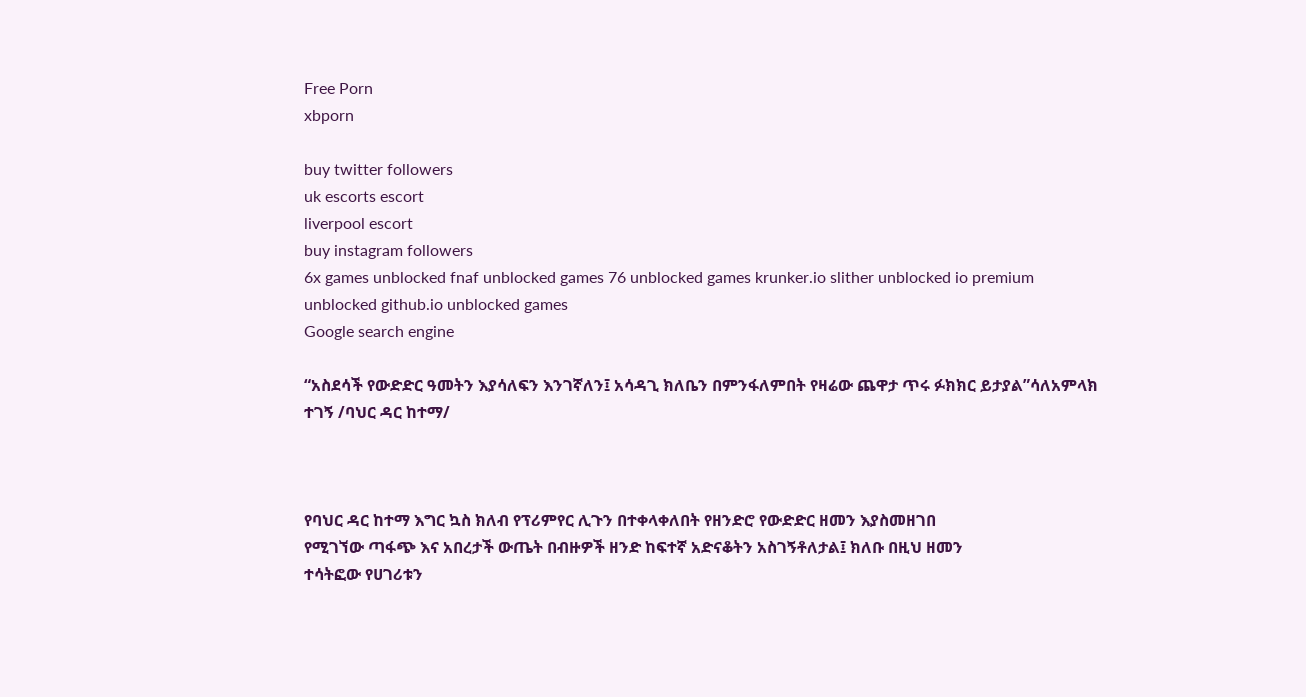Free Porn
xbporn

buy twitter followers
uk escorts escort
liverpool escort
buy instagram followers
6x games unblocked fnaf unblocked games 76 unblocked games krunker.io slither unblocked io premium unblocked github.io unblocked games
Google search engine

“አስደሳች የውድድር ዓመትን እያሳለፍን እንገኛለን፤ አሳዳጊ ክለቤን በምንፋለምበት የዛሬው ጨዋታ ጥሩ ፉክክር ይታያል”ሳለአምላክ ተገኝ /ባህር ዳር ከተማ/



የባህር ዳር ከተማ እግር ኳስ ክለብ የፕሪምየር ሊጉን በተቀላቀለበት የዘንድሮ የውድድር ዘመን እያስመዘገበ
የሚገኘው ጣፋጭ እና አበረታች ውጤት በብዙዎች ዘንድ ከፍተኛ አድናቆትን አስገኝቶለታል፤ ክለቡ በዚህ ዘመን
ተሳትፎው የሀገሪቱን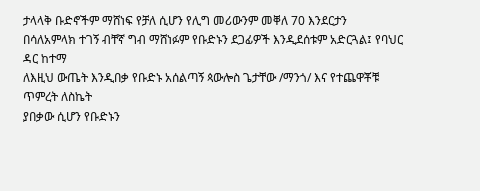ታላላቅ ቡድኖችም ማሸነፍ የቻለ ሲሆን የሊግ መሪውንም መቐለ 70 እንደርታን
በሳለአምላክ ተገኝ ብቸኛ ግብ ማሸነፉም የቡድኑን ደጋፊዎች እንዲደሰቱም አድርጓል፤ የባህር ዳር ከተማ
ለእዚህ ውጤት እንዲበቃ የቡድኑ አሰልጣኝ ጳውሎስ ጌታቸው /ማንጎ/ እና የተጨዋቾቹ ጥምረት ለስኬት
ያበቃው ሲሆን የቡድኑን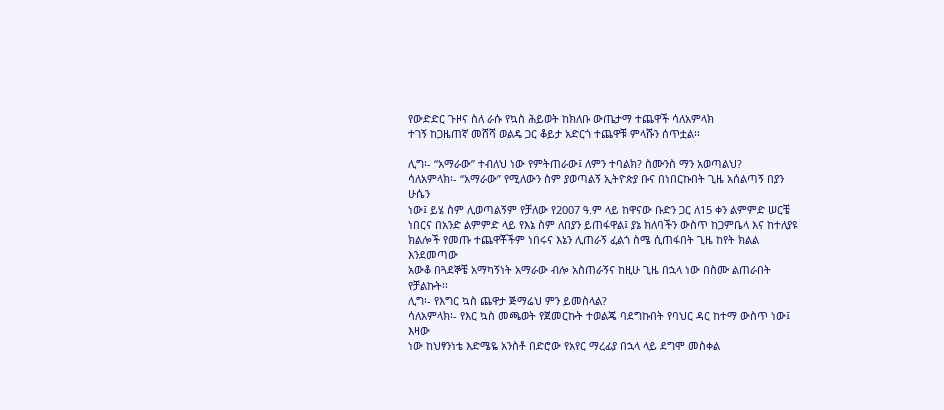የውድድር ጉዞና ስለ ራሱ የኳስ ሕይወት ከክለቡ ውጤታማ ተጨዋች ሳለአምላክ
ተገኝ ከጋዜጠኛ መሸሻ ወልዴ ጋር ቆይታ አድርጎ ተጨዋቹ ምላሹን ሰጥቷል፡፡

ሊግ፡- “አማራው” ተብለህ ነው የምትጠራው፤ ለምን ተባልክ? ስሙንስ ማን አወጣልህ?
ሳለአምላክ፡- “አማራው” የሚለውን ስም ያወጣልኝ ኢትዮጵያ ቡና በነበርኩበት ጊዜ አሰልጣኝ በያን ሁሴን
ነው፤ ይሄ ስም ሊወጣልኝም የቻለው የ2007 ዓ.ም ላይ ከዋናው ቡድን ጋር ለ15 ቀን ልምምድ ሠርቼ
ነበርና በአንድ ልምምድ ላይ የእኔ ስም ለበያን ይጠፋዋል፤ ያኔ ክለባችን ውስጥ ከጋምቤላ እና ከተለያዩ
ክልሎች የመጡ ተጨዋቾችም ነበሩና እኔን ሊጠራኝ ፈልጎ ስሜ ሲጠፋበት ጊዜ ከየት ክልል እንደመጣው
አውቆ በጓደኞቼ አማካኝነት አማራው ብሎ አስጠራኝና ከዚሁ ጊዜ በኋላ ነው በስሙ ልጠራበት የቻልኩት፡፡
ሊግ፡- የእግር ኳስ ጨዋታ ጅማሬህ ምን ይመስላል?
ሳለአምላክ፡- የእር ኳስ መጫወት የጀመርኩት ተወልጄ ባደግኩበት የባህር ዳር ከተማ ውስጥ ነው፤ እዛው
ነው ከህፃንነቴ እድሜዬ አንስቶ በድሮው የአየር ማረፊያ በኋላ ላይ ደግሞ መስቀል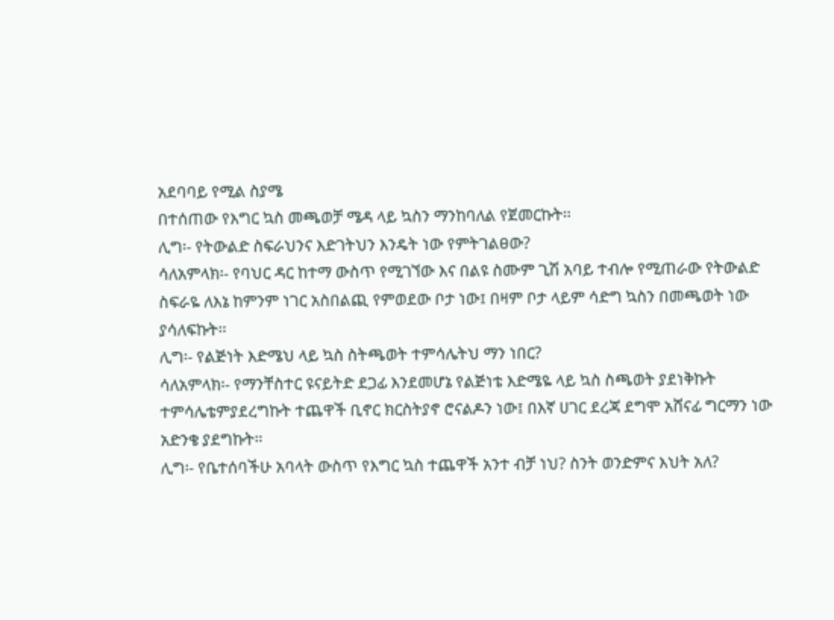አደባባይ የሚል ስያሜ
በተሰጠው የእግር ኳስ መጫወቻ ሜዳ ላይ ኳስን ማንከባለል የጀመርኩት፡፡
ሊግ፡- የትውልድ ስፍራህንና እድገትህን እንዴት ነው የምትገልፀው?
ሳለአምላክ፡- የባህር ዳር ከተማ ውስጥ የሚገኘው እና በልዩ ስሙም ጊሽ አባይ ተብሎ የሚጠራው የትውልድ
ስፍራዬ ለእኔ ከምንም ነገር አስበልጪ የምወደው ቦታ ነው፤ በዛም ቦታ ላይም ሳድግ ኳስን በመጫወት ነው
ያሳለፍኩት፡፡
ሊግ፡- የልጅነት እድሜህ ላይ ኳስ ስትጫወት ተምሳሌትህ ማን ነበር?
ሳለአምላክ፡- የማንቸስተር ዩናይትድ ደጋፊ እንደመሆኔ የልጅነቴ እድሜዬ ላይ ኳስ ስጫወት ያደነቅኩት
ተምሳሌቴምያደረግኩት ተጨዋች ቢኖር ክርስትያኖ ሮናልዶን ነው፤ በእኛ ሀገር ደረጃ ደግሞ አሸናፊ ግርማን ነው
አድንቄ ያደግኩት፡፡
ሊግ፡- የቤተሰባችሁ አባላት ውስጥ የእግር ኳስ ተጨዋች አንተ ብቻ ነህ? ስንት ወንድምና እህት አለ?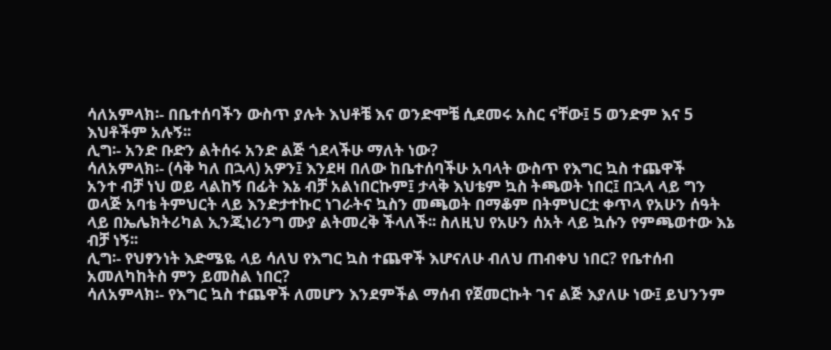ሳለአምላክ፡- በቤተሰባችን ውስጥ ያሉት እህቶቼ እና ወንድሞቼ ሲደመሩ አስር ናቸው፤ 5 ወንድም እና 5
እህቶችም አሉኝ፡፡
ሊግ፡- አንድ ቡድን ልትሰሩ አንድ ልጅ ጎደላችሁ ማለት ነው?
ሳለአምላክ፡- (ሳቅ ካለ በኋላ) አዎን፤ እንደዛ በለው ከቤተሰባችሁ አባላት ውስጥ የእግር ኳስ ተጨዋች
አንተ ብቻ ነህ ወይ ላልከኝ በፊት እኔ ብቻ አልነበርኩም፤ ታላቅ እህቴም ኳስ ትጫወት ነበር፤ በኋላ ላይ ግን
ወላጅ አባቴ ትምህርት ላይ እንድታተኩር ነገራትና ኳስን መጫወት በማቆም በትምህርቷ ቀጥላ የአሁን ሰዓት
ላይ በኤሌክትሪካል ኢንጂነሪንግ ሙያ ልትመረቅ ችላለች፡፡ ስለዚህ የአሁን ሰአት ላይ ኳሱን የምጫወተው እኔ
ብቻ ነኝ፡፡
ሊግ፡- የህፃንነት እድሜዬ ላይ ሳለህ የእግር ኳስ ተጨዋች እሆናለሁ ብለህ ጠብቀህ ነበር? የቤተሰብ
አመለካከትስ ምን ይመስል ነበር?
ሳለአምላክ፡- የእግር ኳስ ተጨዋች ለመሆን እንደምችል ማሰብ የጀመርኩት ገና ልጅ እያለሁ ነው፤ ይህንንም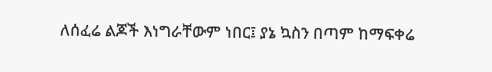ለሰፈሬ ልጆች እነግራቸውም ነበር፤ ያኔ ኳስን በጣም ከማፍቀሬ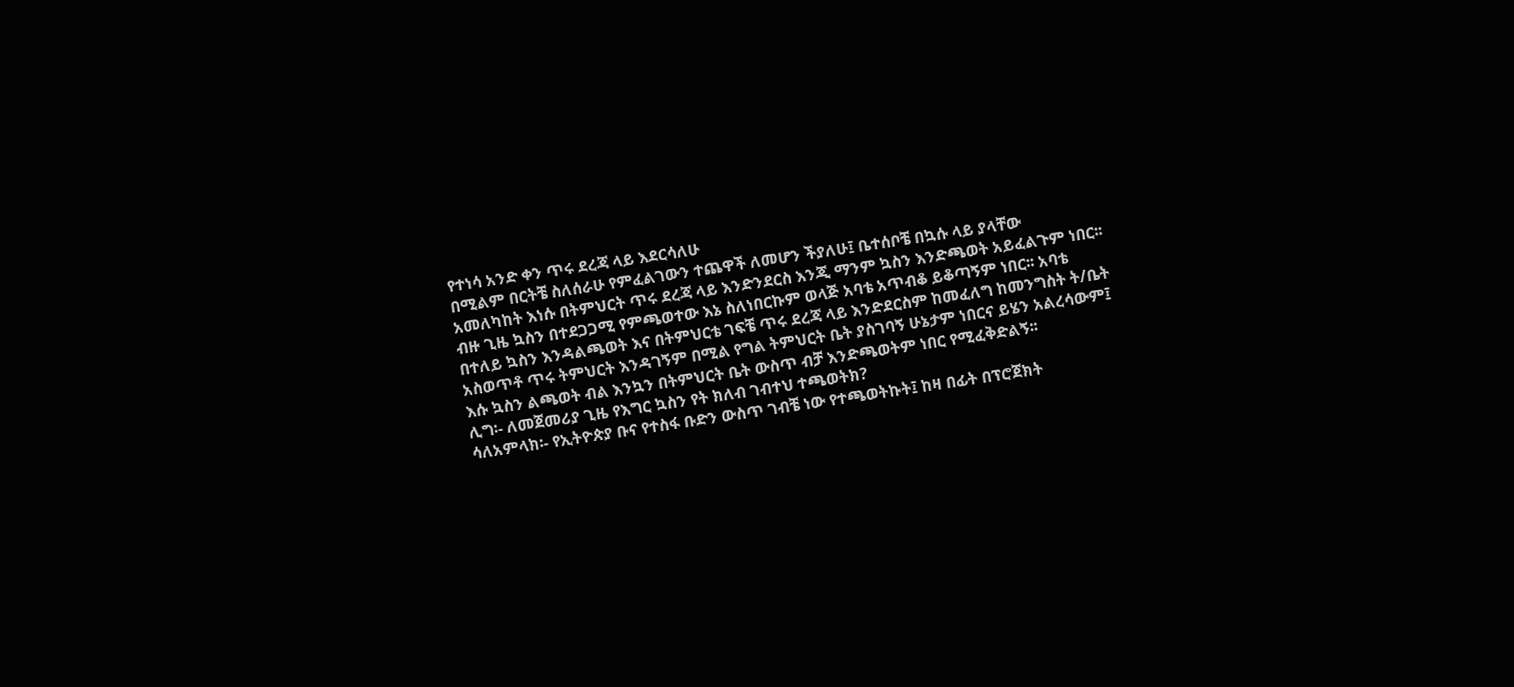የተነሳ አንድ ቀን ጥሩ ደረጃ ላይ እደርሳለሁ
በሚልም በርትቼ ስለሰራሁ የምፈልገውን ተጨዋች ለመሆን ችያለሁ፤ ቤተሰቦቼ በኳሱ ላይ ያላቸው
አመለካከት እነሱ በትምህርት ጥሩ ደረጃ ላይ እንድንደርስ እንጂ ማንም ኳስን እንድጫወት አይፈልጉም ነበር፡፡
ብዙ ጊዜ ኳስን በተደጋጋሚ የምጫወተው እኔ ስለነበርኩም ወላጅ አባቴ አጥብቆ ይቆጣኝም ነበር፡፡ አባቴ
በተለይ ኳስን እንዳልጫወት እና በትምህርቴ ገፍቼ ጥሩ ደረጃ ላይ እንድደርስም ከመፈለግ ከመንግስት ት/ቤት
አስወጥቶ ጥሩ ትምህርት እንዳገኝም በሚል የግል ትምህርት ቤት ያስገባኝ ሁኔታም ነበርና ይሄን አልረሳውም፤
እሱ ኳስን ልጫወት ብል እንኳን በትምህርት ቤት ውስጥ ብቻ እንድጫወትም ነበር የሚፈቅድልኝ፡፡
ሊግ፡- ለመጀመሪያ ጊዜ የእግር ኳስን የት ክለብ ገብተህ ተጫወትክ?
ሳለአምላክ፡- የኢትዮጵያ ቡና የተስፋ ቡድን ውስጥ ገብቼ ነው የተጫወትኩት፤ ከዛ በፊት በፕሮጀክት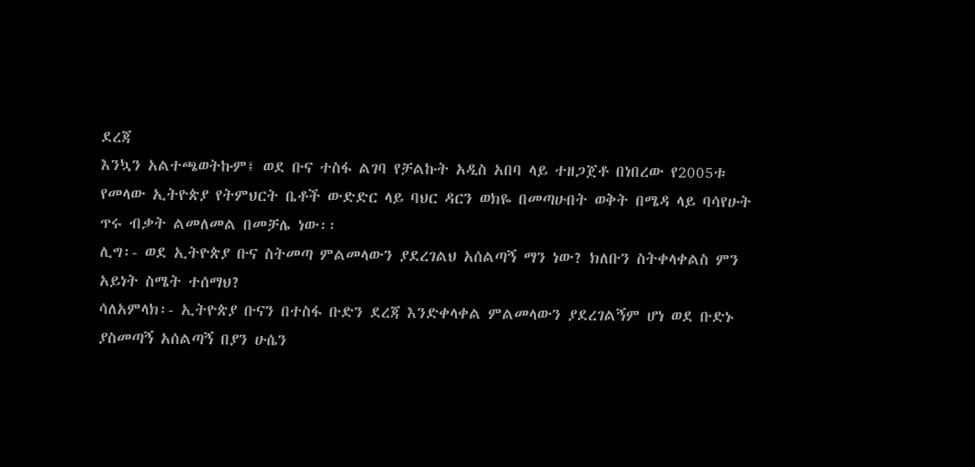ደረጃ
እንኳን አልተጫወትኩም፤ ወደ ቡና ተስፋ ልገባ የቻልኩት አዲስ አበባ ላይ ተዘጋጀቶ በነበረው የ2005ቱ
የመላው ኢትዮጵያ የትምህርት ቤቶች ውድድር ላይ ባህር ዳርን ወክዬ በመጣሁበት ወቅት በሜዳ ላይ ባሳየሁት
ጥሩ ብቃት ልመለመል በመቻሌ ነው፡፡
ሊግ፡- ወደ ኢትዮጵያ ቡና ስትመጣ ምልመላውን ያደረገልህ አሰልጣኝ ማን ነው? ክለቡን ስትቀላቀልስ ምን
አይነት ስሜት ተሰማህ?
ሳለአምላክ፡- ኢትዮጵያ ቡናን በተስፋ ቡድን ደረጃ እንድቀላቀል ምልመላውን ያደረገልኝም ሆነ ወደ ቡድኑ
ያስመጣኝ አሰልጣኝ በያን ሁሴን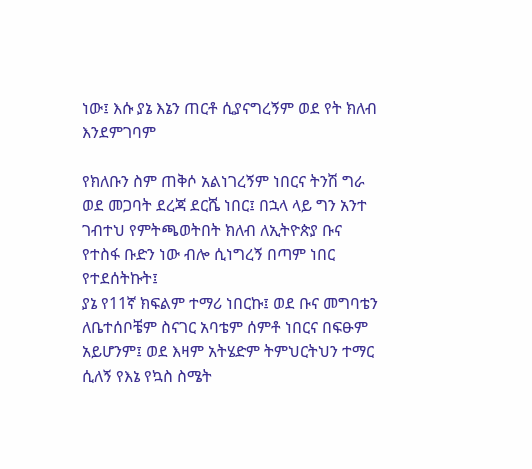ነው፤ እሱ ያኔ እኔን ጠርቶ ሲያናግረኝም ወደ የት ክለብ እንደምገባም

የክለቡን ስም ጠቅሶ አልነገረኝም ነበርና ትንሽ ግራ ወደ መጋባት ደረጃ ደርሼ ነበር፤ በኋላ ላይ ግን አንተ
ገብተህ የምትጫወትበት ክለብ ለኢትዮጵያ ቡና የተስፋ ቡድን ነው ብሎ ሲነግረኝ በጣም ነበር የተደሰትኩት፤
ያኔ የ11ኛ ክፍልም ተማሪ ነበርኩ፤ ወደ ቡና መግባቴን ለቤተሰቦቼም ስናገር አባቴም ሰምቶ ነበርና በፍፁም
አይሆንም፤ ወደ እዛም አትሄድም ትምህርትህን ተማር ሲለኝ የእኔ የኳስ ስሜት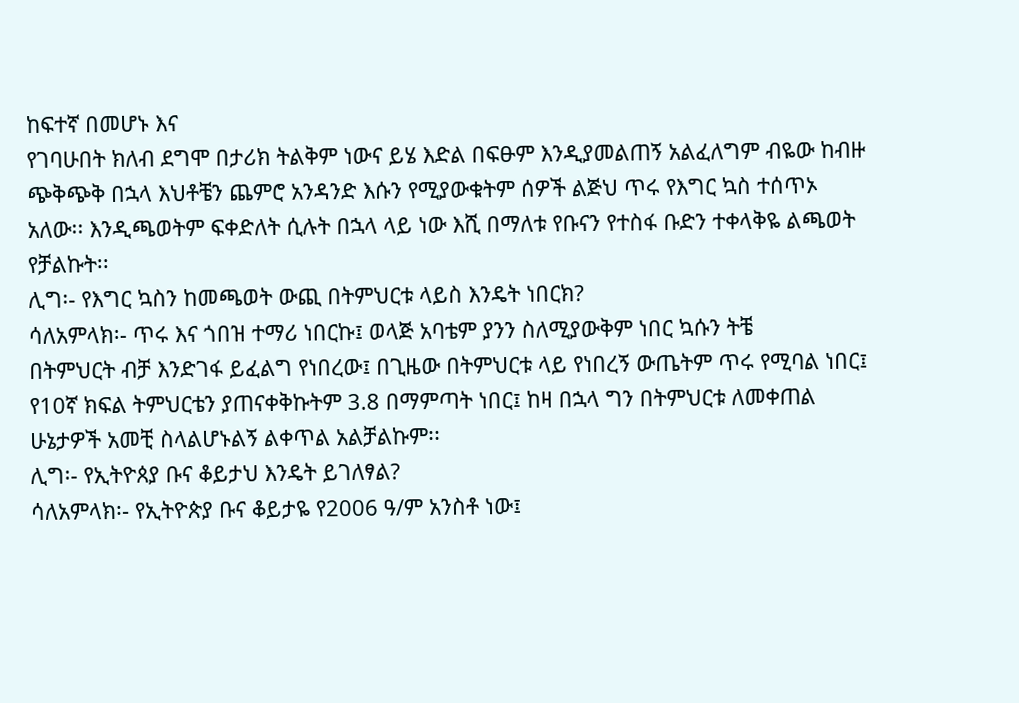ከፍተኛ በመሆኑ እና
የገባሁበት ክለብ ደግሞ በታሪክ ትልቅም ነውና ይሄ እድል በፍፁም እንዲያመልጠኝ አልፈለግም ብዬው ከብዙ
ጭቅጭቅ በኋላ እህቶቼን ጨምሮ አንዳንድ እሱን የሚያውቁትም ሰዎች ልጅህ ጥሩ የእግር ኳስ ተሰጥኦ
አለው፡፡ እንዲጫወትም ፍቀድለት ሲሉት በኋላ ላይ ነው እሺ በማለቱ የቡናን የተስፋ ቡድን ተቀላቅዬ ልጫወት
የቻልኩት፡፡
ሊግ፡- የእግር ኳስን ከመጫወት ውጪ በትምህርቱ ላይስ እንዴት ነበርክ?
ሳለአምላክ፡- ጥሩ እና ጎበዝ ተማሪ ነበርኩ፤ ወላጅ አባቴም ያንን ስለሚያውቅም ነበር ኳሱን ትቼ
በትምህርት ብቻ እንድገፋ ይፈልግ የነበረው፤ በጊዜው በትምህርቱ ላይ የነበረኝ ውጤትም ጥሩ የሚባል ነበር፤
የ10ኛ ክፍል ትምህርቴን ያጠናቀቅኩትም 3.8 በማምጣት ነበር፤ ከዛ በኋላ ግን በትምህርቱ ለመቀጠል
ሁኔታዎች አመቺ ስላልሆኑልኝ ልቀጥል አልቻልኩም፡፡
ሊግ፡- የኢትዮጰያ ቡና ቆይታህ እንዴት ይገለፃል?
ሳለአምላክ፡- የኢትዮጵያ ቡና ቆይታዬ የ2006 ዓ/ም አንስቶ ነው፤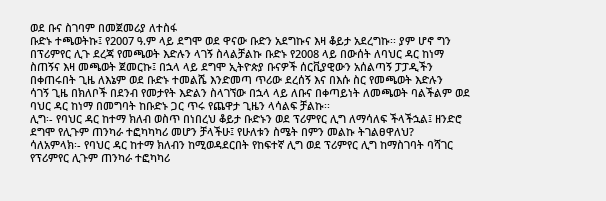ወደ ቡና ስገባም በመጀመሪያ ለተስፋ
ቡድኑ ተጫወትኩ፤ የ2007 ዓ.ም ላይ ደግሞ ወደ ዋናው ቡድን አደግኩና እዛ ቆይታ አደረግኩ፡፡ ያም ሆኖ ግን
በፕሪምየር ሊጉ ደረጃ የመጫወት እድሉን ላገኝ ስላልቻልኩ ቡድኑ የ2008 ላይ በውሰት ለባህር ዳር ከነማ
ስጠኝና እዛ መጫወት ጀመርኩ፤ በኋላ ላይ ደግሞ ኢትዮጵያ ቡናዎች ሰርቪያዊውን አሰልጣኝ ፓፓዲችን
በቀጠሩበት ጊዜ ለእኔም ወደ ቡድኑ ተመልሼ እንድመጣ ጥሪው ደረሰኝ እና በእሱ ስር የመጫወት እድሉን
ሳገኝ ጊዜ በክለቦች በደንብ የመታየት እድልን ስላገኘው በኋላ ላይ ለቡና በቀጣይነት ለመጫወት ባልችልም ወደ
ባህር ዳር ከነማ በመግባት ከቡድኑ ጋር ጥሩ የጨዋታ ጊዜን ላሳልፍ ቻልኩ፡፡
ሊግ፡- የባህር ዳር ከተማ ክለብ ወስጥ በነበረህ ቆይታ ቡድኑን ወደ ፕሪምየር ሊግ ለማሳለፍ ችላችኋል፤ ዘንድሮ
ደግሞ የሊጉም ጠንካራ ተፎካካካሪ መሆን ቻላችሁ፤ የሁለቱን ስሜት በምን መልኩ ትገልፀዋለህ?
ሳለአምላክ፡- የባህር ዳር ከተማ ክለብን ከሚወዳደርበት የከፍተኛ ሊግ ወደ ፕሪምየር ሊግ ከማስገባት ባሻገር
የፕሪምየር ሊጉም ጠንካራ ተፎካካሪ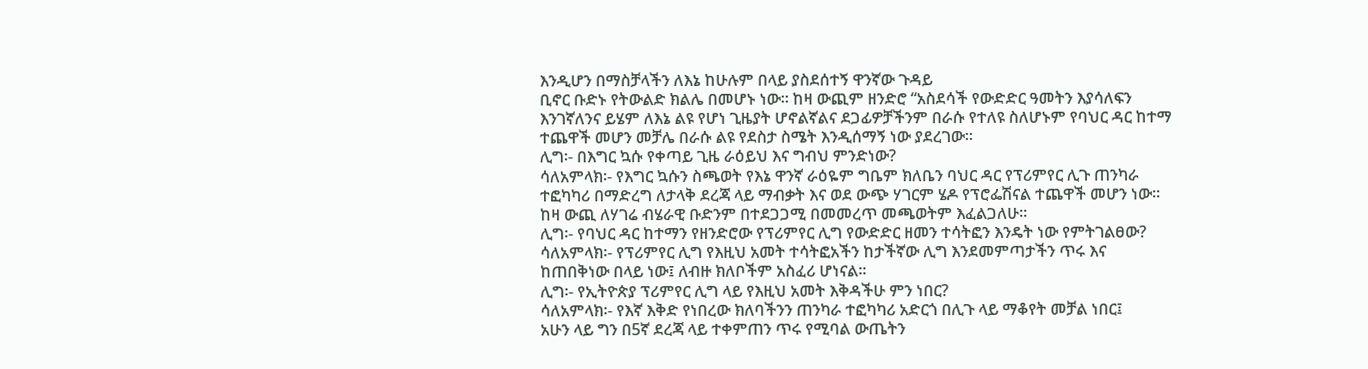እንዲሆን በማስቻላችን ለእኔ ከሁሉም በላይ ያስደሰተኝ ዋንኛው ጉዳይ
ቢኖር ቡድኑ የትውልድ ክልሌ በመሆኑ ነው፡፡ ከዛ ውጪም ዘንድሮ “አስደሳች የውድድር ዓመትን እያሳለፍን
እንገኛለንና ይሄም ለእኔ ልዩ የሆነ ጊዜያት ሆኖልኛልና ደጋፊዎቻችንም በራሱ የተለዩ ስለሆኑም የባህር ዳር ከተማ
ተጨዋች መሆን መቻሌ በራሱ ልዩ የደስታ ስሜት እንዲሰማኝ ነው ያደረገው፡፡
ሊግ፡- በእግር ኳሱ የቀጣይ ጊዜ ራዕይህ እና ግብህ ምንድነው?
ሳለአምላክ፡- የእግር ኳሱን ስጫወት የእኔ ዋንኛ ራዕዬም ግቤም ክለቤን ባህር ዳር የፕሪምየር ሊጉ ጠንካራ
ተፎካካሪ በማድረግ ለታላቅ ደረጃ ላይ ማብቃት እና ወደ ውጭ ሃገርም ሄዶ የፕሮፌሽናል ተጨዋች መሆን ነው፡፡
ከዛ ውጪ ለሃገሬ ብሄራዊ ቡድንም በተደጋጋሚ በመመረጥ መጫወትም እፈልጋለሁ፡፡
ሊግ፡- የባህር ዳር ከተማን የዘንድሮው የፕሪምየር ሊግ የውድድር ዘመን ተሳትፎን እንዴት ነው የምትገልፀው?
ሳለአምላክ፡- የፕሪምየር ሊግ የእዚህ አመት ተሳትፎአችን ከታችኛው ሊግ እንደመምጣታችን ጥሩ እና
ከጠበቅነው በላይ ነው፤ ለብዙ ክለቦችም አስፈሪ ሆነናል፡፡
ሊግ፡- የኢትዮጵያ ፕሪምየር ሊግ ላይ የእዚህ አመት እቅዳችሁ ምን ነበር?
ሳለአምላክ፡- የእኛ እቅድ የነበረው ክለባችንን ጠንካራ ተፎካካሪ አድርጎ በሊጉ ላይ ማቆየት መቻል ነበር፤
አሁን ላይ ግን በ5ኛ ደረጃ ላይ ተቀምጠን ጥሩ የሚባል ውጤትን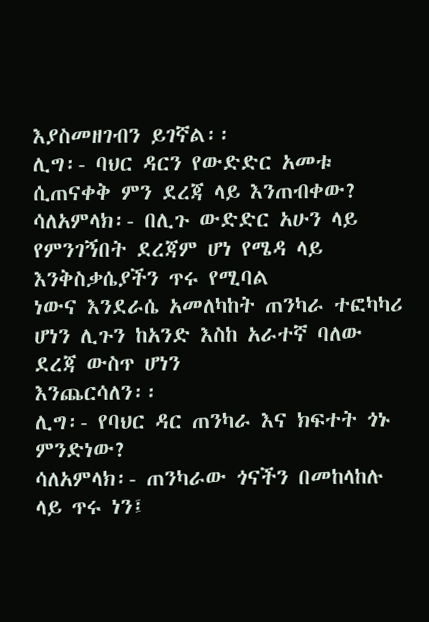እያስመዘገብን ይገኛል፡፡
ሊግ፡- ባህር ዳርን የውድድር አመቱ ሲጠናቀቅ ምን ደረጃ ላይ እንጠብቀው?
ሳለአምላክ፡- በሊጉ ውድድር አሁን ላይ የምንገኝበት ደረጃም ሆነ የሜዳ ላይ እንቅስቃሴያችን ጥሩ የሚባል
ነውና እንደራሴ አመለካከት ጠንካራ ተፎካካሪ ሆነን ሊጉን ከአንድ እስከ አራተኛ ባለው ደረጃ ውስጥ ሆነን
እንጨርሳለን፡፡
ሊግ፡- የባህር ዳር ጠንካራ እና ክፍተት ጎኑ ምንድነው?
ሳለአምላክ፡- ጠንካራው ጎናችን በመከላከሉ ላይ ጥሩ ነን፤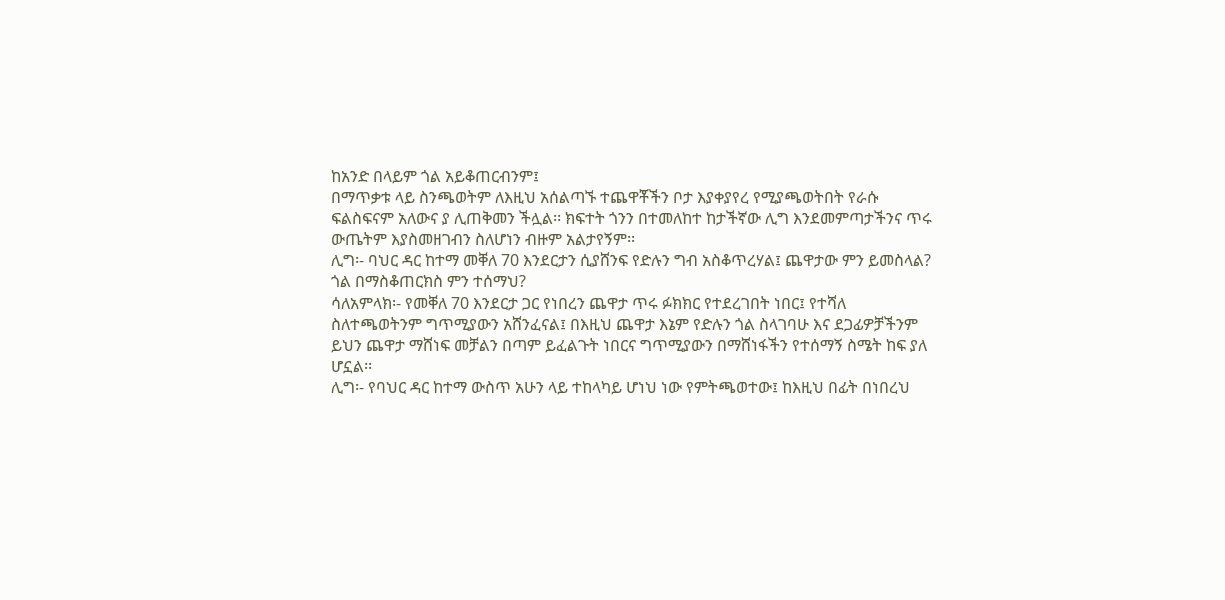ከአንድ በላይም ጎል አይቆጠርብንም፤
በማጥቃቱ ላይ ስንጫወትም ለእዚህ አሰልጣኙ ተጨዋቾችን ቦታ እያቀያየረ የሚያጫወትበት የራሱ
ፍልስፍናም አለውና ያ ሊጠቅመን ችሏል፡፡ ክፍተት ጎንን በተመለከተ ከታችኛው ሊግ እንደመምጣታችንና ጥሩ
ውጤትም እያስመዘገብን ስለሆነን ብዙም አልታየኝም፡፡
ሊግ፡- ባህር ዳር ከተማ መቐለ 70 እንደርታን ሲያሸንፍ የድሉን ግብ አስቆጥረሃል፤ ጨዋታው ምን ይመስላል?
ጎል በማስቆጠርክስ ምን ተሰማህ?
ሳለአምላክ፡- የመቐለ 70 እንደርታ ጋር የነበረን ጨዋታ ጥሩ ፉክክር የተደረገበት ነበር፤ የተሻለ
ስለተጫወትንም ግጥሚያውን አሸንፈናል፤ በእዚህ ጨዋታ እኔም የድሉን ጎል ስላገባሁ እና ደጋፊዎቻችንም
ይህን ጨዋታ ማሸነፍ መቻልን በጣም ይፈልጉት ነበርና ግጥሚያውን በማሸነፋችን የተሰማኝ ስሜት ከፍ ያለ
ሆኗል፡፡
ሊግ፡- የባህር ዳር ከተማ ውስጥ አሁን ላይ ተከላካይ ሆነህ ነው የምትጫወተው፤ ከእዚህ በፊት በነበረህ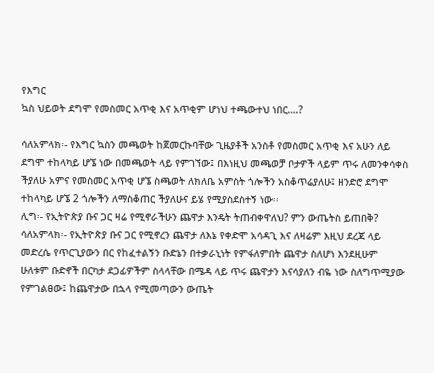የእግር
ኳስ ህይወት ደግሞ የመስመር አጥቂ እና አጥቂም ሆነህ ተጫውተህ ነበር….?

ሳለአምላክ፡- የእግር ኳስን መጫወት ከጀመርኩባቸው ጊዜያቶች አንስቶ የመስመር አጥቂ እና አሁን ለይ
ደግሞ ተከላካይ ሆኜ ነው በመጫወት ላይ የምገኘው፤ በእነዚህ መጫወቻ ቦታዎች ላይም ጥሩ ለመንቀሳቀስ
ችያለሁ አምና የመስመር አጥቂ ሆኜ ስጫወት ለክለቤ አምስት ጎሎችን አስቆጥሬያለሁ፤ ዘንድሮ ደግሞ
ተከላካይ ሆኜ 2 ጎሎችን ለማስቆጠር ችያለሁና ይሄ የሚያስደስተኝ ነው፡፡
ሊግ፡- የኢትዮጵያ ቡና ጋር ዛሬ የሚኖራችሁን ጨዋታ እንዴት ትጠብቀዋለህ? ምን ውጤትስ ይጠበቅ?
ሳለአምላክ፡- የኢትዮጵያ ቡና ጋር የሚኖረን ጨዋታ ለእኔ የቀድሞ አሳዳጊ እና ለዛሬም እዚህ ደረጃ ላይ
መድረሴ የጥርጊያውን በር የከፈተልኝን ቡድኔን በተቃራኒነት የምፋለምበት ጨዋታ ስለሆነ እንደዚሁም
ሁለቱም ቡድኖች በርካታ ደጋፊዎችም ስላላቸው በሜዳ ላይ ጥሩ ጨዋታን እናሳያለን ብዬ ነው ስለግጥሚያው
የምገልፀው፤ ከጨዋታው በኋላ የሚመጣውን ውጤት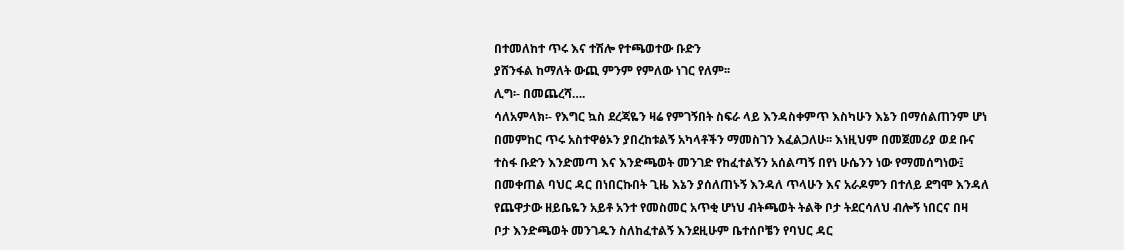በተመለከተ ጥሩ እና ተሽሎ የተጫወተው ቡድን
ያሸንፋል ከማለት ውጪ ምንም የምለው ነገር የለም፡፡
ሊግ፡- በመጨረሻ….
ሳለአምላክ፡- የእግር ኳስ ደረጃዬን ዛሬ የምገኝበት ስፍራ ላይ እንዳስቀምጥ እስካሁን እኔን በማሰልጠንም ሆነ
በመምከር ጥሩ አስተዋፅኦን ያበረከቱልኝ አካላቶችን ማመስገን እፈልጋለሁ፡፡ እነዚህም በመጀመሪያ ወደ ቡና
ተስፋ ቡድን እንድመጣ እና እንድጫወት መንገድ የከፈተልኝን አሰልጣኝ በየነ ሁሴንን ነው የማመሰግነው፤
በመቀጠል ባህር ዳር በነበርኩበት ጊዜ እኔን ያሰለጠኑኝ እንዳለ ጥላሁን እና አራዶምን በተለይ ደግሞ እንዳለ
የጨዋታው ዘይቤዬን አይቶ አንተ የመስመር አጥቂ ሆነህ ብትጫወት ትልቅ ቦታ ትደርሳለህ ብሎኝ ነበርና በዛ
ቦታ እንድጫወት መንገዱን ስለከፈተልኝ እንደዚሁም ቤተሰቦቼን የባህር ዳር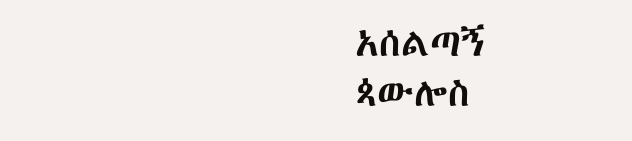አሰልጣኝ ጳውሎስ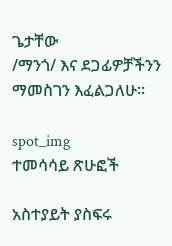ጌታቸው
/ማንጎ/ እና ደጋፊዎቻችንን ማመስገን እፈልጋለሁ፡፡

spot_img
ተመሳሳይ ጽሁፎች

አስተያይት ያስፍሩ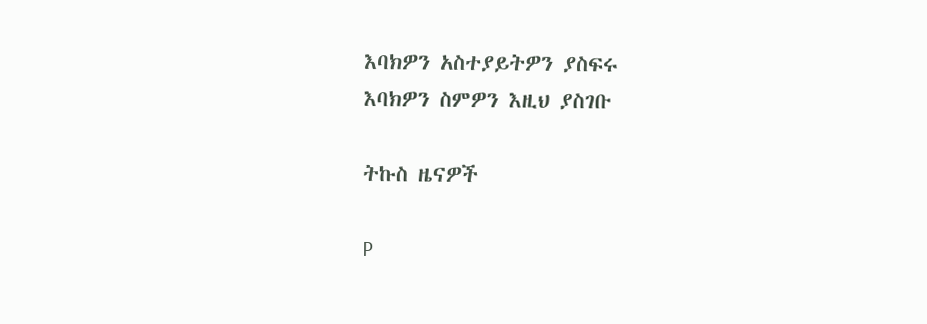እባክዎን አስተያይትዎን ያስፍሩ
እባክዎን ስምዎን እዚህ ያስገቡ

ትኩስ ዜናዎች

P